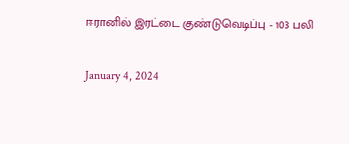ஈரானில் இரட்டை குண்டுவெடிப்பு - 103 பலி

January 4, 2024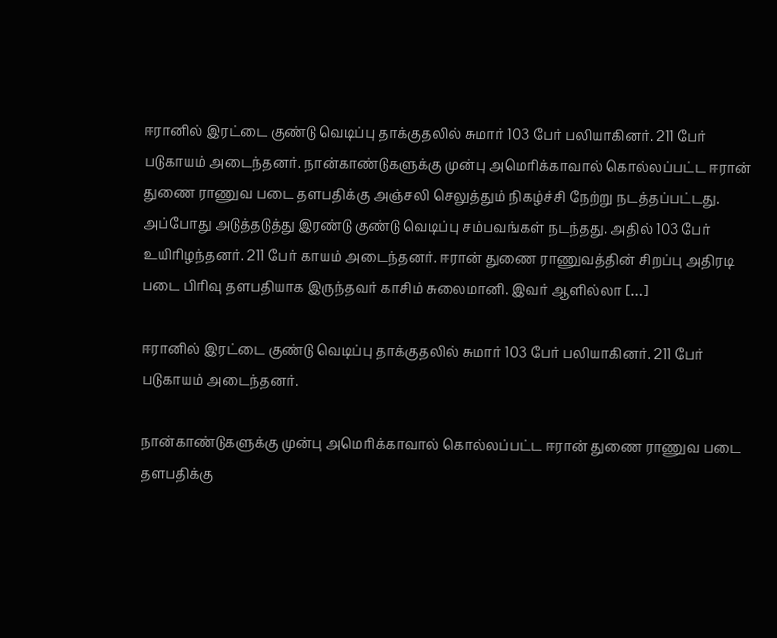ஈரானில் இரட்டை குண்டு வெடிப்பு தாக்குதலில் சுமார் 103 பேர் பலியாகினர். 211 பேர் படுகாயம் அடைந்தனர். நான்காண்டுகளுக்கு முன்பு அமெரிக்காவால் கொல்லப்பட்ட ஈரான் துணை ராணுவ படை தளபதிக்கு அஞ்சலி செலுத்தும் நிகழ்ச்சி நேற்று நடத்தப்பட்டது. அப்போது அடுத்தடுத்து இரண்டு குண்டு வெடிப்பு சம்பவங்கள் நடந்தது. அதில் 103 பேர் உயிரிழந்தனர். 211 பேர் காயம் அடைந்தனர். ஈரான் துணை ராணுவத்தின் சிறப்பு அதிரடி படை பிரிவு தளபதியாக இருந்தவர் காசிம் சுலைமானி. இவர் ஆளில்லா […]

ஈரானில் இரட்டை குண்டு வெடிப்பு தாக்குதலில் சுமார் 103 பேர் பலியாகினர். 211 பேர் படுகாயம் அடைந்தனர்.

நான்காண்டுகளுக்கு முன்பு அமெரிக்காவால் கொல்லப்பட்ட ஈரான் துணை ராணுவ படை தளபதிக்கு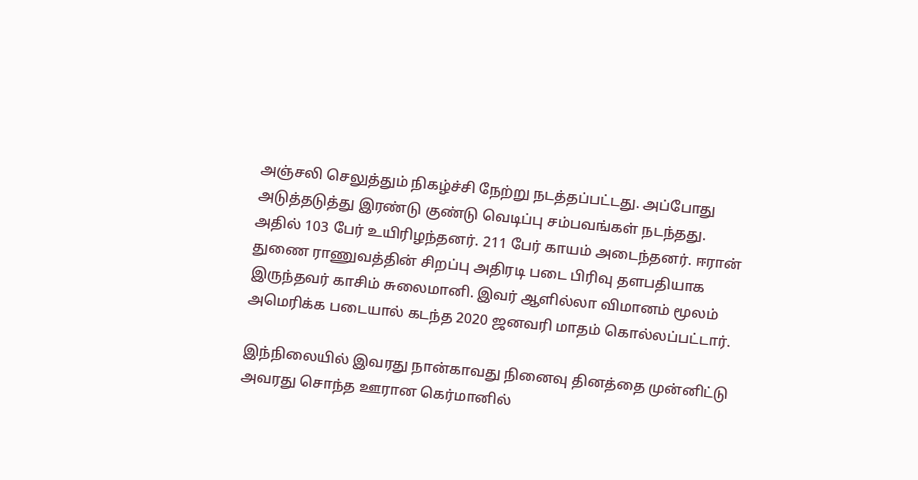அஞ்சலி செலுத்தும் நிகழ்ச்சி நேற்று நடத்தப்பட்டது. அப்போது அடுத்தடுத்து இரண்டு குண்டு வெடிப்பு சம்பவங்கள் நடந்தது. அதில் 103 பேர் உயிரிழந்தனர். 211 பேர் காயம் அடைந்தனர். ஈரான் துணை ராணுவத்தின் சிறப்பு அதிரடி படை பிரிவு தளபதியாக இருந்தவர் காசிம் சுலைமானி. இவர் ஆளில்லா விமானம் மூலம் அமெரிக்க படையால் கடந்த 2020 ஜனவரி மாதம் கொல்லப்பட்டார்.

இந்நிலையில் இவரது நான்காவது நினைவு தினத்தை முன்னிட்டு அவரது சொந்த ஊரான கெர்மானில்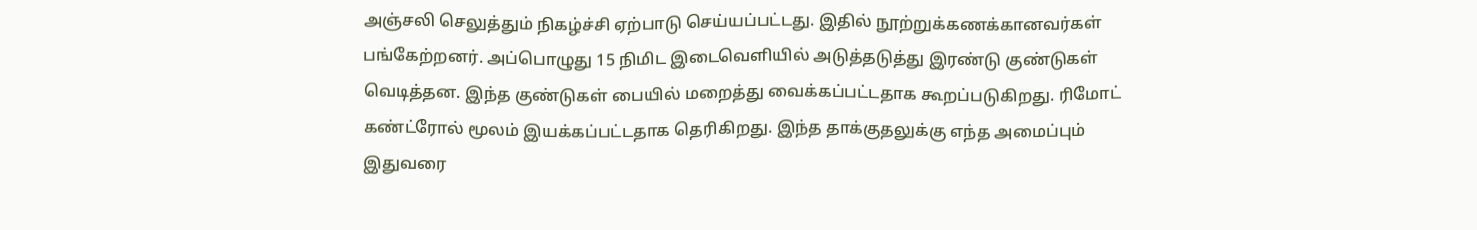அஞ்சலி செலுத்தும் நிகழ்ச்சி ஏற்பாடு செய்யப்பட்டது. இதில் நூற்றுக்கணக்கானவர்கள் பங்கேற்றனர். அப்பொழுது 15 நிமிட இடைவெளியில் அடுத்தடுத்து இரண்டு குண்டுகள் வெடித்தன. இந்த குண்டுகள் பையில் மறைத்து வைக்கப்பட்டதாக கூறப்படுகிறது. ரிமோட் கண்ட்ரோல் மூலம் இயக்கப்பட்டதாக தெரிகிறது. இந்த தாக்குதலுக்கு எந்த அமைப்பும் இதுவரை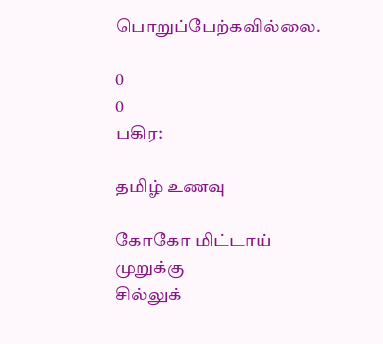பொறுப்பேற்கவில்லை.

0
0
பகிர:

தமிழ் உணவு

கோகோ மிட்டாய்
முறுக்கு
சில்லுக்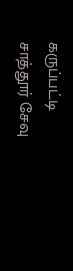கருப்பட்டி
சாத்தூர் சேவு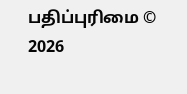பதிப்புரிமை © 2026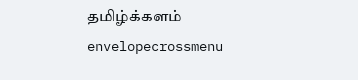தமிழ்க்களம்
envelopecrossmenu